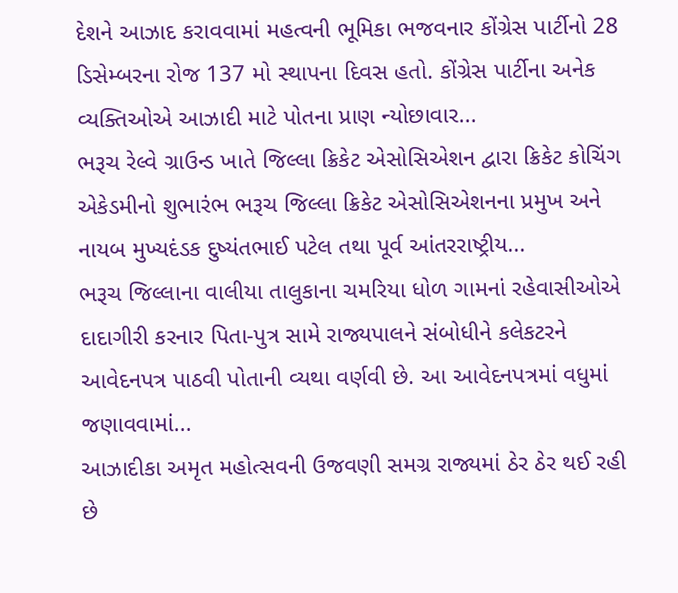દેશને આઝાદ કરાવવામાં મહત્વની ભૂમિકા ભજવનાર કોંગ્રેસ પાર્ટીનો 28 ડિસેમ્બરના રોજ 137 મો સ્થાપના દિવસ હતો. કોંગ્રેસ પાર્ટીના અનેક વ્યક્તિઓએ આઝાદી માટે પોતના પ્રાણ ન્યોછાવાર...
ભરૂચ રેલ્વે ગ્રાઉન્ડ ખાતે જિલ્લા ક્રિકેટ એસોસિએશન દ્વારા ક્રિકેટ કોચિંગ એકેડમીનો શુભારંભ ભરૂચ જિલ્લા ક્રિકેટ એસોસિએશનના પ્રમુખ અને નાયબ મુખ્યદંડક દુષ્યંતભાઈ પટેલ તથા પૂર્વ આંતરરાષ્ટ્રીય...
ભરૂચ જિલ્લાના વાલીયા તાલુકાના ચમરિયા ધોળ ગામનાં રહેવાસીઓએ દાદાગીરી કરનાર પિતા-પુત્ર સામે રાજ્યપાલને સંબોધીને કલેકટરને આવેદનપત્ર પાઠવી પોતાની વ્યથા વર્ણવી છે. આ આવેદનપત્રમાં વધુમાં જણાવવામાં...
આઝાદીકા અમૃત મહોત્સવની ઉજવણી સમગ્ર રાજ્યમાં ઠેર ઠેર થઈ રહી છે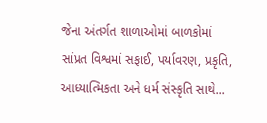જેના અંતર્ગત શાળાઓમાં બાળકોમાં સાંપ્રત વિશ્વમાં સફાઈ, પર્યાવરણ, પ્રકૃતિ, આધ્યાત્મિકતા અને ધર્મ સંસ્કૃતિ સાથે...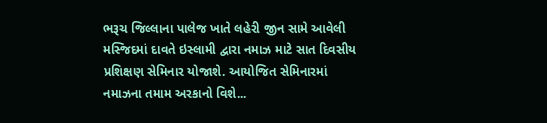ભરૂચ જિલ્લાના પાલેજ ખાતે લહેરી જીન સામે આવેલી મસ્જિદમાં દાવતે ઇસ્લામી દ્વારા નમાઝ માટે સાત દિવસીય પ્રશિક્ષણ સેમિનાર યોજાશે. આયોજિત સેમિનારમાં નમાઝના તમામ અરકાનો વિશે...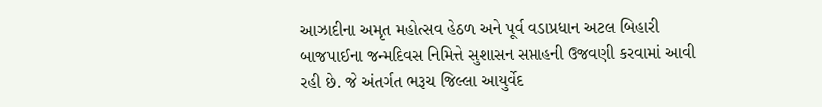આઝાદીના અમૃત મહોત્સવ હેઠળ અને પૂર્વ વડાપ્રધાન અટલ બિહારી બાજપાઈના જન્મદિવસ નિમિત્તે સુશાસન સપ્તાહની ઉજવણી કરવામાં આવી રહી છે. જે અંતર્ગત ભરૂચ જિલ્લા આયુર્વેદ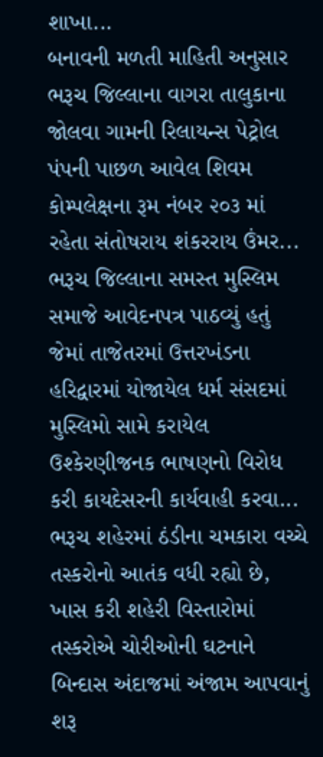શાખા...
બનાવની મળતી માહિતી અનુસાર ભરૂચ જિલ્લાના વાગરા તાલુકાના જોલવા ગામની રિલાયન્સ પેટ્રોલ પંપની પાછળ આવેલ શિવમ કોમ્પલેક્ષના રૂમ નંબર ૨૦૩ માં રહેતા સંતોષરાય શંકરરાય ઉંમર...
ભરૂચ જિલ્લાના સમસ્ત મુસ્લિમ સમાજે આવેદનપત્ર પાઠવ્યું હતું જેમાં તાજેતરમાં ઉત્તરખંડના હરિદ્વારમાં યોજાયેલ ધર્મ સંસદમાં મુસ્લિમો સામે કરાયેલ ઉશ્કેરણીજનક ભાષણનો વિરોધ કરી કાયદેસરની કાર્યવાહી કરવા...
ભરૂચ શહેરમાં ઠંડીના ચમકારા વચ્ચે તસ્કરોનો આતંક વધી રહ્યો છે, ખાસ કરી શહેરી વિસ્તારોમાં તસ્કરોએ ચોરીઓની ઘટનાને બિન્દાસ અંદાજમાં અંજામ આપવાનું શરૂ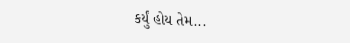કર્યું હોય તેમ...